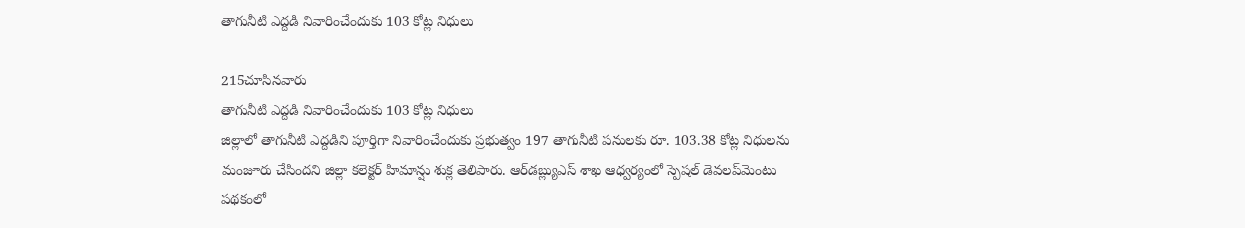తాగునీటి ఎద్దడి నివారించేందుకు 103 కోట్ల నిధులు

215చూసినవారు
తాగునీటి ఎద్దడి నివారించేందుకు 103 కోట్ల నిధులు
జిల్లాలో తాగునీటి ఎద్దడిని పూర్తిగా నివారించేందుకు ప్రభుత్వం 197 తాగునీటి పనులకు రూ. 103.38 కోట్ల నిధులను మంజూరు చేసిందని జిల్లా కలెక్టర్ హిమాన్షు శుక్ల తెలిపారు. ఆర్‌డబ్ల్యుఎస్ శాఖ ఆధ్వర్యంలో స్పెషల్ డెవలప్‌మెంటు పథకంలో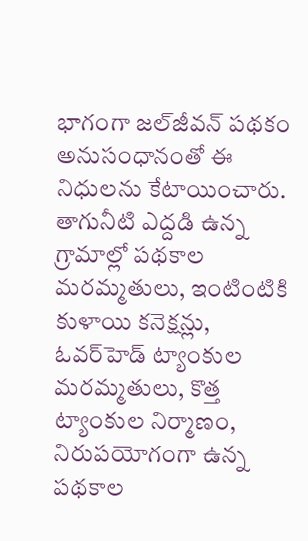భాగంగా జల్‌జీవన్ పథకం అనుసంధానంతో ఈ నిధులను కేటాయించారు. తాగునీటి ఎద్దడి ఉన్న గ్రామాల్లో పథకాల మరమ్మతులు, ఇంటింటికి కుళాయి కనెక్షన్లు, ఓవర్‌హెడ్ ట్యాంకుల మరమ్మతులు, కొత్త ట్యాంకుల నిర్మాణం, నిరుపయోగంగా ఉన్న పథకాల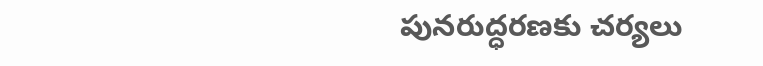పునరుద్ధరణకు చర్యలు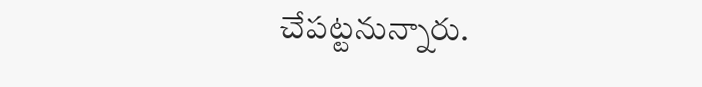చేపట్టనున్నారు.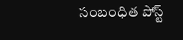సంబంధిత పోస్ట్